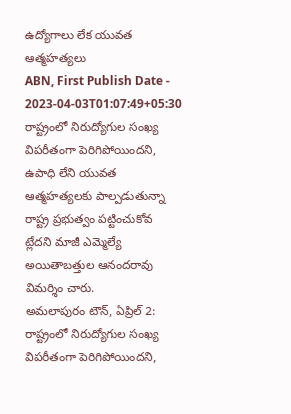ఉద్యోగాలు లేక యువత ఆత్మహత్యలు
ABN, First Publish Date - 2023-04-03T01:07:49+05:30
రాష్ట్రంలో నిరుద్యోగుల సంఖ్య విపరీతంగా పెరిగిపోయిందని, ఉపాధి లేని యువత ఆత్మహత్యలకు పాల్పడుతున్నా రాష్ట్ర ప్రభుత్వం పట్టించుకోవ ట్లేదని మాజీ ఎమ్మెల్యే అయితాబత్తుల ఆనందరావు విమర్శిం చారు.
అమలాపురం టౌన్, ఏప్రిల్ 2: రాష్ట్రంలో నిరుద్యోగుల సంఖ్య విపరీతంగా పెరిగిపోయిందని,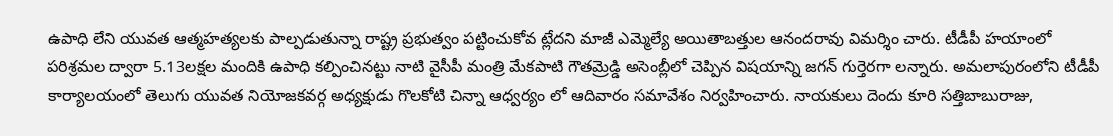ఉపాధి లేని యువత ఆత్మహత్యలకు పాల్పడుతున్నా రాష్ట్ర ప్రభుత్వం పట్టించుకోవ ట్లేదని మాజీ ఎమ్మెల్యే అయితాబత్తుల ఆనందరావు విమర్శిం చారు. టీడీపీ హయాంలో పరిశ్రమల ద్వారా 5.13లక్షల మందికి ఉపాధి కల్పించినట్టు నాటి వైసీపీ మంత్రి మేకపాటి గౌతమ్రెడ్డి అసెంబ్లీలో చెప్పిన విషయాన్ని జగన్ గుర్తెరగా లన్నారు. అమలాపురంలోని టీడీపీ కార్యాలయంలో తెలుగు యువత నియోజకవర్గ అధ్యక్షుడు గొలకోటి చిన్నా ఆధ్వర్యం లో ఆదివారం సమావేశం నిర్వహించారు. నాయకులు దెందు కూరి సత్తిబాబురాజు,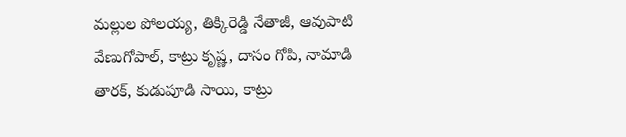మల్లుల పోలయ్య, తిక్కిరెడ్డి నేతాజీ, ఆవుపాటి వేణుగోపాల్, కాట్రు కృష్ణ, దాసం గోపి, నామాడి తారక్, కుడుపూడి సాయి, కాట్రు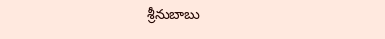శ్రీనుబాబు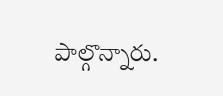పాల్గొన్నారు.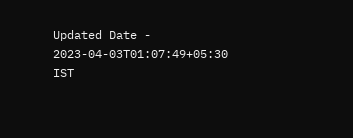Updated Date - 2023-04-03T01:07:49+05:30 IST